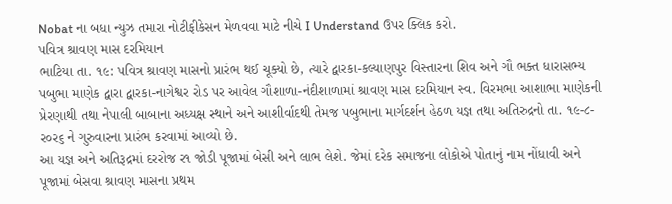Nobat ના બધા ન્યુઝ તમારા નોટીફીકેસન મેળવવા માટે નીચે I Understand ઉપર ક્લિક કરો.
પવિત્ર શ્રાવણ માસ દરમિયાન
ભાટિયા તા. ૧૯: પવિત્ર શ્રાવણ માસનો પ્રારંભ થઈ ચૂક્યો છે, ત્યારે દ્વારકા-કલ્યાણપુર વિસ્તારના શિવ અને ગૌ ભક્ત ધારાસભ્ય પબુભા માણેક દ્વારા દ્વારકા-નાગેશ્વર રોડ પર આવેલ ગૌશાળા-નંદીશાળામાં શ્રાવણ માસ દરમિયાન સ્વ. વિરમભા આશાભા માણેકની પ્રેરણાથી તથા નેપાલી બાબાના અધ્યક્ષ સ્થાને અને આશીર્વાદથી તેમજ પબુભાના માર્ગદર્શન હેઠળ યજ્ઞ તથા અતિરુદ્રનો તા. ૧૯-૮-ર૦ર૬ ને ગુરુવારના પ્રારંભ કરવામાં આવ્યો છે.
આ યજ્ઞ અને અતિરૂદ્રમાં દરરોજ ર૧ જોડી પૂજામાં બેસી અને લાભ લેશે. જેમાં દરેક સમાજના લોકોએ પોતાનું નામ નોંધાવી અને પૂજામાં બેસવા શ્રાવણ માસના પ્રથમ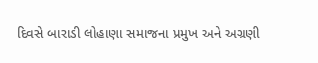દિવસે બારાડી લોહાણા સમાજના પ્રમુખ અને અગ્રણી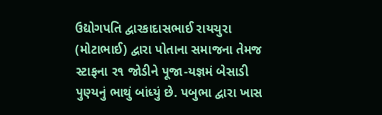ઉદ્યોગપતિ દ્વારકાદાસભાઈ રાયચુરા (મોટાભાઈ) દ્વારા પોતાના સમાજના તેમજ સ્ટાફના ર૧ જોડીને પૂજા-યજ્ઞમં બેસાડી પુણ્યનું ભાથું બાંધ્યું છે. પબુભા દ્વારા ખાસ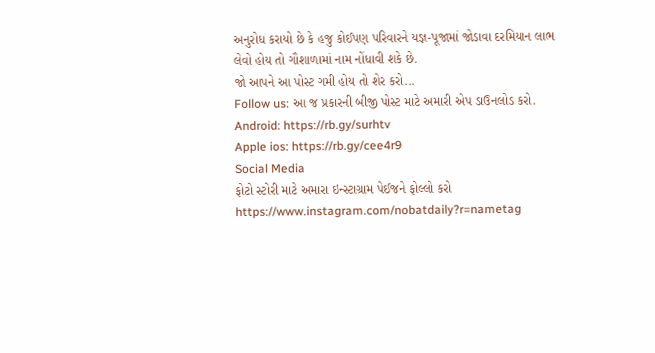અનુરોધ કરાયો છે કે હજુ કોઈપણ પરિવારને યજ્ઞ-પૂજામાં જોડાવા દરમિયાન લાભ લેવો હોય તો ગૌશાળામાં નામ નોંધાવી શકે છે.
જો આપને આ પોસ્ટ ગમી હોય તો શેર કરો...
Follow us: આ જ પ્રકારની બીજી પોસ્ટ માટે અમારી એપ ડાઉનલોડ કરો.
Android: https://rb.gy/surhtv
Apple ios: https://rb.gy/cee4r9
Social Media
ફોટો સ્ટોરી માટે અમારા ઇન્સ્ટાગ્રામ પેઈજને ફોલ્લો કરો
https://www.instagram.com/nobatdaily?r=nametag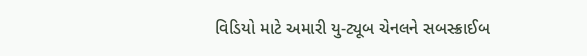વિડિયો માટે અમારી યુ-ટ્યૂબ ચેનલને સબસ્ક્રાઈબ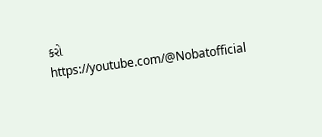કરો
https://youtube.com/@Nobatofficial